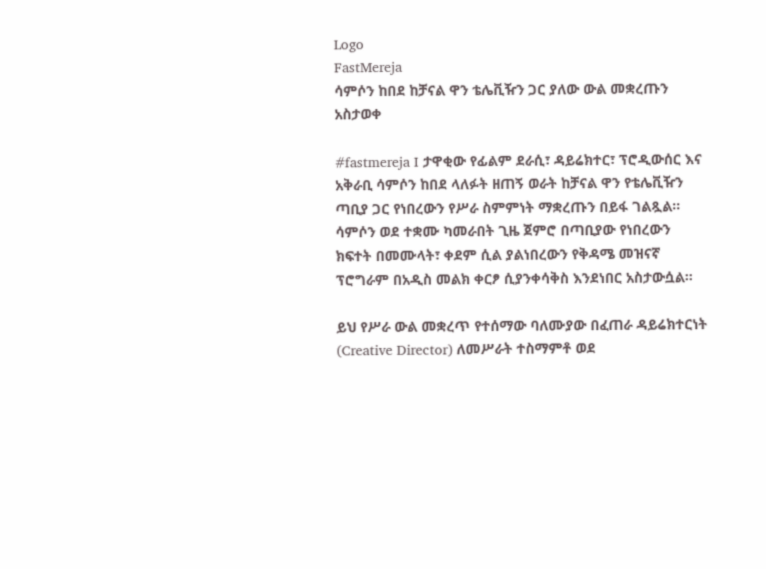Logo
FastMereja
ሳምሶን ከበደ ከቻናል ዋን ቴሌቪዥን ጋር ያለው ውል መቋረጡን አስታወቀ

#fastmereja I ታዋቂው የፊልም ደራሲ፣ ዳይሬክተር፣ ፕሮዲውሰር እና አቅራቢ ሳምሶን ከበደ ላለፉት ዘጠኝ ወራት ከቻናል ዋን የቴሌቪዥን ጣቢያ ጋር የነበረውን የሥራ ስምምነት ማቋረጡን በይፋ ገልጿል። ሳምሶን ወደ ተቋሙ ካመራበት ጊዜ ጀምሮ በጣቢያው የነበረውን ክፍተት በመሙላት፣ ቀደም ሲል ያልነበረውን የቅዳሜ መዝናኛ ፕሮግራም በአዲስ መልክ ቀርፆ ሲያንቀሳቅስ እንደነበር አስታውሷል።

ይህ የሥራ ውል መቋረጥ የተሰማው ባለሙያው በፈጠራ ዳይሬክተርነት (Creative Director) ለመሥራት ተስማምቶ ወደ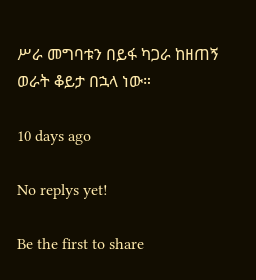ሥራ መግባቱን በይፋ ካጋራ ከዘጠኝ ወራት ቆይታ በኋላ ነው።

10 days ago

No replys yet!

Be the first to share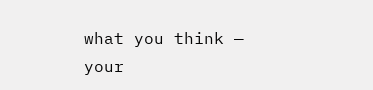what you think — your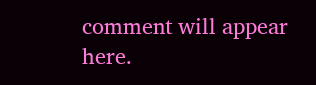comment will appear here.